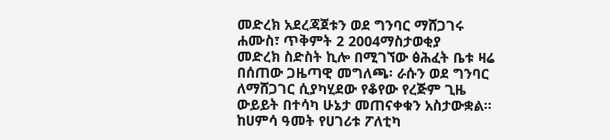መድረክ አደረጃጀቱን ወደ ግንባር ማሸጋገሩ
ሐሙስ፣ ጥቅምት 2 2004ማስታወቂያ
መድረክ ስድስት ኪሎ በሚገኘው ፅሕፈት ቤቱ ዛሬ በሰጠው ጋዜጣዊ መግለጫ፡ ራሱን ወደ ግንባር ለማሸጋገር ሲያካሂደው የቆየው የረጅም ጊዜ ውይይት በተሳካ ሁኔታ መጠናቀቁን አስታውቋል። ከሀምሳ ዓመት የሀገሪቱ ፖለቲካ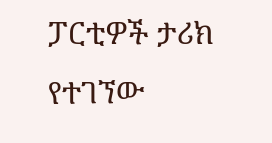ፓርቲዎች ታሪክ የተገኘው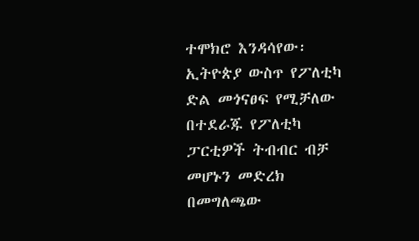ተሞክሮ እንዳሳየው፡ ኢትዮጵያ ውስጥ የፖለቲካ ድል መጎናፀፍ የሚቻለው በተደራጁ የፖለቲካ ፓርቲዎች ትብብር ብቻ መሆኑን መድረክ በመግለጫው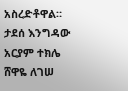አስረድቶዋል።
ታደሰ እንግዳው
አርያም ተክሌ
ሸዋዬ ለገሠ